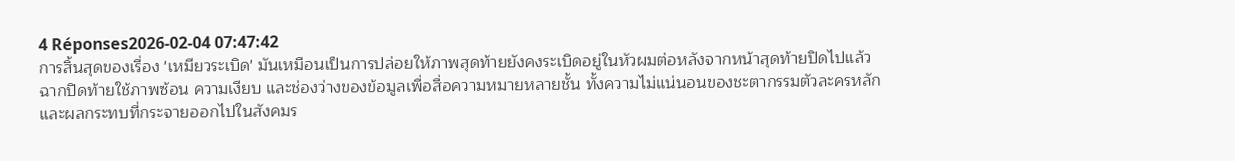4 Réponses2026-02-04 07:47:42
การสิ้นสุดของเรื่อง 'เหมียวระเบิด' มันเหมือนเป็นการปล่อยให้ภาพสุดท้ายยังคงระเบิดอยู่ในหัวผมต่อหลังจากหน้าสุดท้ายปิดไปแล้ว
ฉากปิดท้ายใช้ภาพซ้อน ความเงียบ และช่องว่างของข้อมูลเพื่อสื่อความหมายหลายชั้น ทั้งความไม่แน่นอนของชะตากรรมตัวละครหลักและผลกระทบที่กระจายออกไปในสังคมร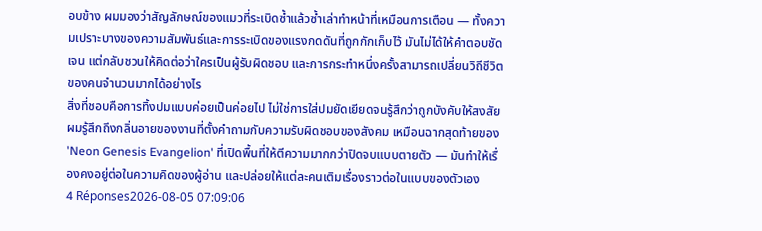อบข้าง ผมมองว่าสัญลักษณ์ของแมวที่ระเบิดซ้ำแล้วซ้ำเล่าทำหน้าที่เหมือนการเตือน — ทั้งความเปราะบางของความสัมพันธ์และการระเบิดของแรงกดดันที่ถูกกักเก็บไว้ มันไม่ได้ให้คำตอบชัดเจน แต่กลับชวนให้คิดต่อว่าใครเป็นผู้รับผิดชอบ และการกระทำหนึ่งครั้งสามารถเปลี่ยนวิถีชีวิตของคนจำนวนมากได้อย่างไร
สิ่งที่ชอบคือการทิ้งปมแบบค่อยเป็นค่อยไป ไม่ใช่การใส่ปมยัดเยียดจนรู้สึกว่าถูกบังคับให้สงสัย ผมรู้สึกถึงกลิ่นอายของงานที่ตั้งคำถามกับความรับผิดชอบของสังคม เหมือนฉากสุดท้ายของ 'Neon Genesis Evangelion' ที่เปิดพื้นที่ให้ตีความมากกว่าปิดจบแบบตายตัว — มันทำให้เรื่องคงอยู่ต่อในความคิดของผู้อ่าน และปล่อยให้แต่ละคนเติมเรื่องราวต่อในแบบของตัวเอง
4 Réponses2026-08-05 07:09:06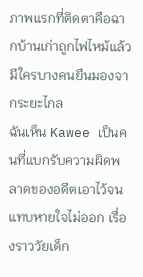ภาพแรกที่ติดตาคือฉากบ้านเก่าถูกไฟไหม้แล้วมีใครบางคนยืนมองจากระยะไกล
ฉันเห็น Kawee เป็นคนที่แบกรับความผิดพลาดของอดีตเอาไว้จนแทบหายใจไม่ออก เรื่องราววัยเด็ก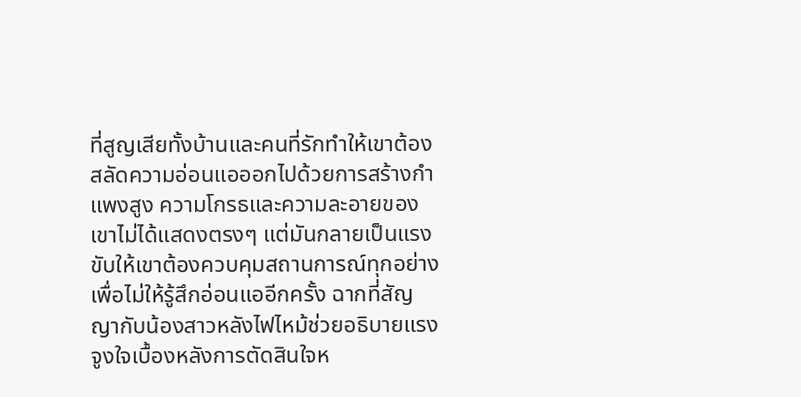ที่สูญเสียทั้งบ้านและคนที่รักทำให้เขาต้องสลัดความอ่อนแอออกไปด้วยการสร้างกำแพงสูง ความโกรธและความละอายของเขาไม่ได้แสดงตรงๆ แต่มันกลายเป็นแรงขับให้เขาต้องควบคุมสถานการณ์ทุกอย่างเพื่อไม่ให้รู้สึกอ่อนแออีกครั้ง ฉากที่สัญญากับน้องสาวหลังไฟไหม้ช่วยอธิบายแรงจูงใจเบื้องหลังการตัดสินใจห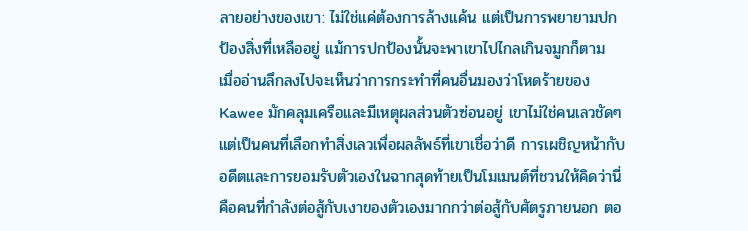ลายอย่างของเขา: ไม่ใช่แค่ต้องการล้างแค้น แต่เป็นการพยายามปกป้องสิ่งที่เหลืออยู่ แม้การปกป้องนั้นจะพาเขาไปไกลเกินจมูกก็ตาม
เมื่ออ่านลึกลงไปจะเห็นว่าการกระทำที่คนอื่นมองว่าโหดร้ายของ Kawee มักคลุมเครือและมีเหตุผลส่วนตัวซ่อนอยู่ เขาไม่ใช่คนเลวชัดๆ แต่เป็นคนที่เลือกทำสิ่งเลวเพื่อผลลัพธ์ที่เขาเชื่อว่าดี การเผชิญหน้ากับอดีตและการยอมรับตัวเองในฉากสุดท้ายเป็นโมเมนต์ที่ชวนให้คิดว่านี่คือคนที่กำลังต่อสู้กับเงาของตัวเองมากกว่าต่อสู้กับศัตรูภายนอก ตอ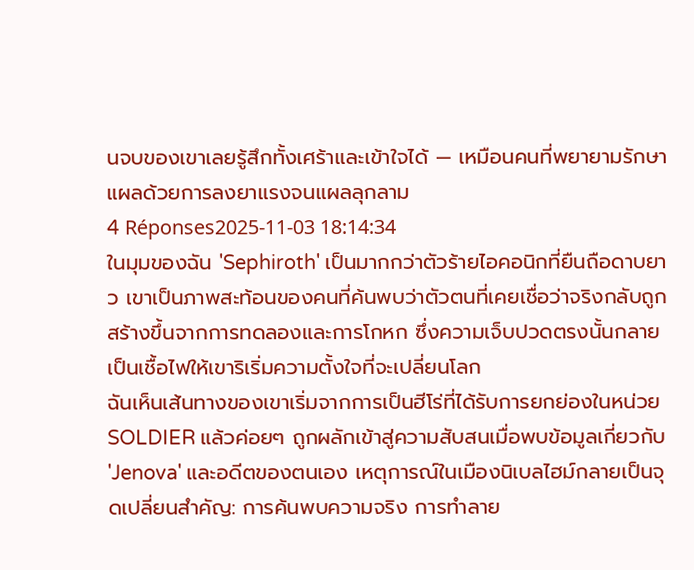นจบของเขาเลยรู้สึกทั้งเศร้าและเข้าใจได้ — เหมือนคนที่พยายามรักษาแผลด้วยการลงยาแรงจนแผลลุกลาม
4 Réponses2025-11-03 18:14:34
ในมุมของฉัน 'Sephiroth' เป็นมากกว่าตัวร้ายไอคอนิกที่ยืนถือดาบยาว เขาเป็นภาพสะท้อนของคนที่ค้นพบว่าตัวตนที่เคยเชื่อว่าจริงกลับถูกสร้างขึ้นจากการทดลองและการโกหก ซึ่งความเจ็บปวดตรงนั้นกลายเป็นเชื้อไฟให้เขาริเริ่มความตั้งใจที่จะเปลี่ยนโลก
ฉันเห็นเส้นทางของเขาเริ่มจากการเป็นฮีโร่ที่ได้รับการยกย่องในหน่วย SOLDIER แล้วค่อยๆ ถูกผลักเข้าสู่ความสับสนเมื่อพบข้อมูลเกี่ยวกับ 'Jenova' และอดีตของตนเอง เหตุการณ์ในเมืองนิเบลไฮม์กลายเป็นจุดเปลี่ยนสำคัญ: การค้นพบความจริง การทำลาย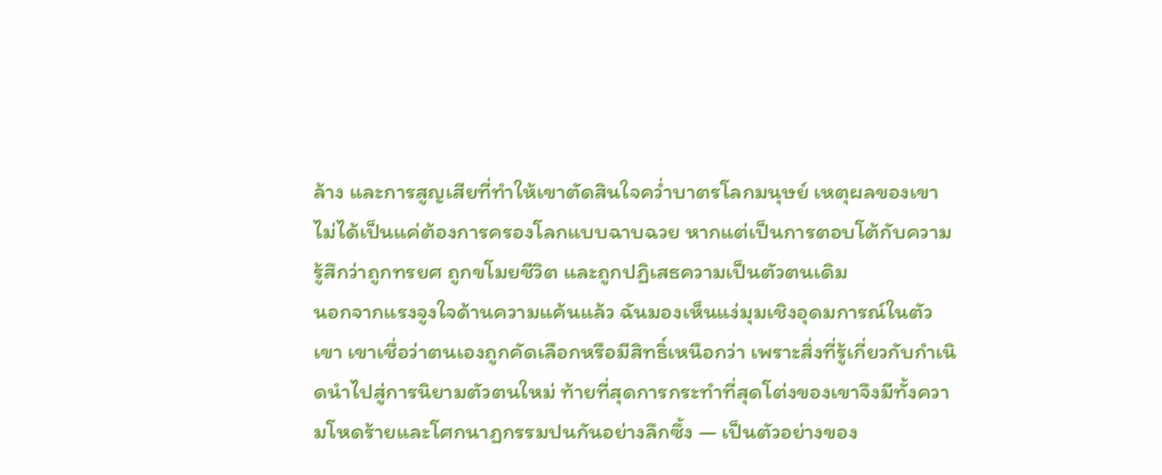ล้าง และการสูญเสียที่ทำให้เขาตัดสินใจคว่ำบาตรโลกมนุษย์ เหตุผลของเขาไม่ได้เป็นแค่ต้องการครองโลกแบบฉาบฉวย หากแต่เป็นการตอบโต้กับความรู้สึกว่าถูกทรยศ ถูกขโมยชีวิต และถูกปฏิเสธความเป็นตัวตนเดิม
นอกจากแรงจูงใจด้านความแค้นแล้ว ฉันมองเห็นแง่มุมเชิงอุดมการณ์ในตัวเขา เขาเชื่อว่าตนเองถูกคัดเลือกหรือมีสิทธิ์เหนือกว่า เพราะสิ่งที่รู้เกี่ยวกับกำเนิดนำไปสู่การนิยามตัวตนใหม่ ท้ายที่สุดการกระทำที่สุดโต่งของเขาจึงมีทั้งความโหดร้ายและโศกนาฏกรรมปนกันอย่างลึกซึ้ง — เป็นตัวอย่างของ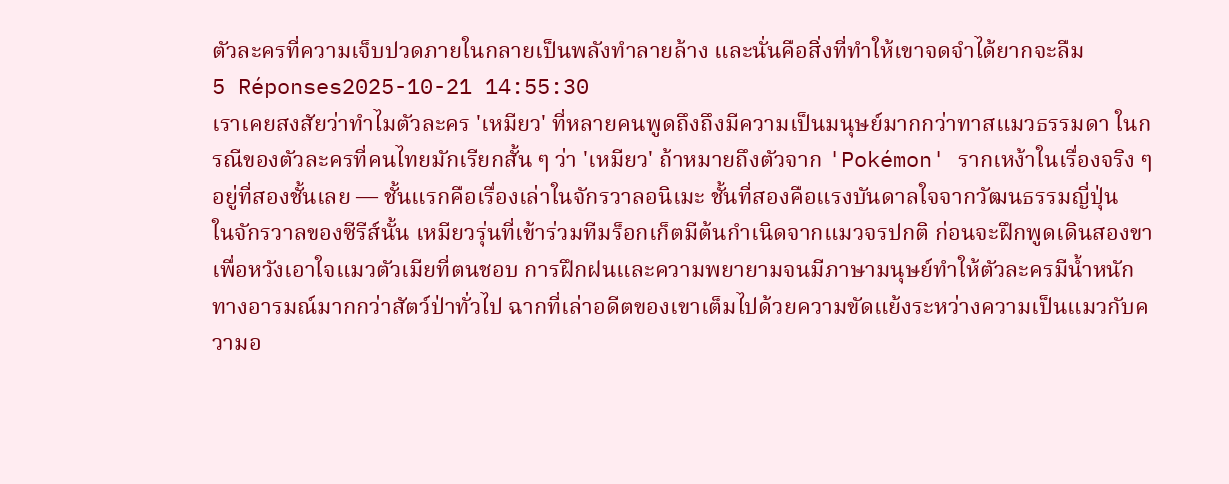ตัวละครที่ความเจ็บปวดภายในกลายเป็นพลังทำลายล้าง และนั่นคือสิ่งที่ทำให้เขาจดจำได้ยากจะลืม
5 Réponses2025-10-21 14:55:30
เราเคยสงสัยว่าทำไมตัวละคร 'เหมียว' ที่หลายคนพูดถึงถึงมีความเป็นมนุษย์มากกว่าทาสแมวธรรมดา ในกรณีของตัวละครที่คนไทยมักเรียกสั้น ๆ ว่า 'เหมียว' ถ้าหมายถึงตัวจาก 'Pokémon' รากเหง้าในเรื่องจริง ๆ อยู่ที่สองชั้นเลย — ชั้นแรกคือเรื่องเล่าในจักรวาลอนิเมะ ชั้นที่สองคือแรงบันดาลใจจากวัฒนธรรมญี่ปุ่น
ในจักรวาลของซีรีส์นั้น เหมียวรุ่นที่เข้าร่วมทีมร็อกเก็ตมีต้นกำเนิดจากแมวจรปกติ ก่อนจะฝึกพูดเดินสองขาเพื่อหวังเอาใจแมวตัวเมียที่ตนชอบ การฝึกฝนและความพยายามจนมีภาษามนุษย์ทำให้ตัวละครมีน้ำหนักทางอารมณ์มากกว่าสัตว์ป่าทั่วไป ฉากที่เล่าอดีตของเขาเต็มไปด้วยความขัดแย้งระหว่างความเป็นแมวกับความอ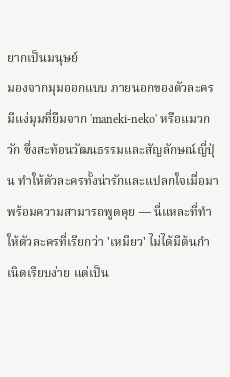ยากเป็นมนุษย์
มองจากมุมออกแบบ ภายนอกของตัวละครมีแง่มุมที่ยืมจาก 'maneki-neko' หรือแมวกวัก ซึ่งสะท้อนวัฒนธรรมและสัญลักษณ์ญี่ปุ่น ทำให้ตัวละครทั้งน่ารักและแปลกใจเมื่อมาพร้อมความสามารถพูดคุย — นี่แหละที่ทำให้ตัวละครที่เรียกว่า 'เหมียว' ไม่ได้มีต้นกำเนิดเรียบง่าย แต่เป็น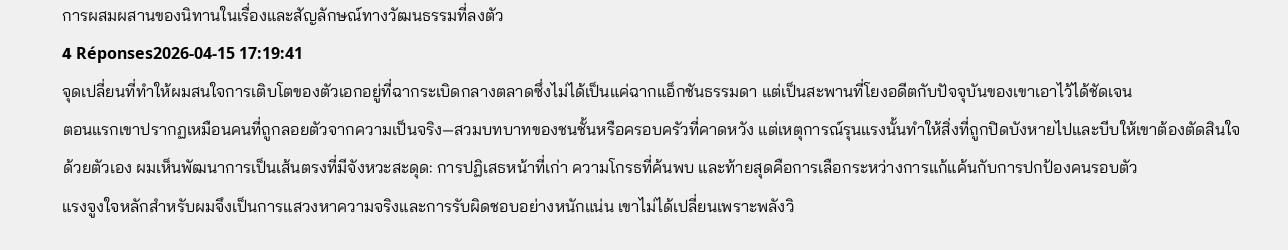การผสมผสานของนิทานในเรื่องและสัญลักษณ์ทางวัฒนธรรมที่ลงตัว
4 Réponses2026-04-15 17:19:41
จุดเปลี่ยนที่ทำให้ผมสนใจการเติบโตของตัวเอกอยู่ที่ฉากระเบิดกลางตลาดซึ่งไม่ได้เป็นแค่ฉากแอ็กชันธรรมดา แต่เป็นสะพานที่โยงอดีตกับปัจจุบันของเขาเอาไว้ได้ชัดเจน
ตอนแรกเขาปรากฏเหมือนคนที่ถูกลอยตัวจากความเป็นจริง—สวมบทบาทของชนชั้นหรือครอบครัวที่คาดหวัง แต่เหตุการณ์รุนแรงนั้นทำให้สิ่งที่ถูกปิดบังหายไปและบีบให้เขาต้องตัดสินใจด้วยตัวเอง ผมเห็นพัฒนาการเป็นเส้นตรงที่มีจังหวะสะดุด: การปฏิเสธหน้าที่เก่า ความโกรธที่ค้นพบ และท้ายสุดคือการเลือกระหว่างการแก้แค้นกับการปกป้องคนรอบตัว
แรงจูงใจหลักสำหรับผมจึงเป็นการแสวงหาความจริงและการรับผิดชอบอย่างหนักแน่น เขาไม่ได้เปลี่ยนเพราะพลังวิ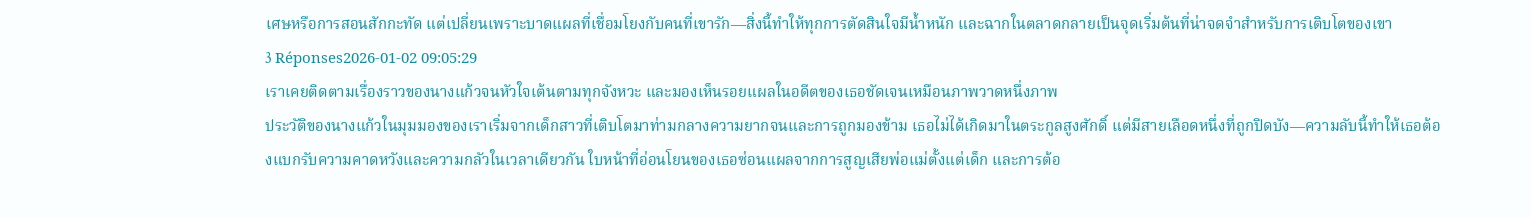เศษหรือการสอนสักกะทัด แต่เปลี่ยนเพราะบาดแผลที่เชื่อมโยงกับคนที่เขารัก—สิ่งนี้ทำให้ทุกการตัดสินใจมีน้ำหนัก และฉากในตลาดกลายเป็นจุดเริ่มต้นที่น่าจดจำสำหรับการเติบโตของเขา
3 Réponses2026-01-02 09:05:29
เราเคยติดตามเรื่องราวของนางแก้วจนหัวใจเต้นตามทุกจังหวะ และมองเห็นรอยแผลในอดีตของเธอชัดเจนเหมือนภาพวาดหนึ่งภาพ
ประวัติของนางแก้วในมุมมองของเราเริ่มจากเด็กสาวที่เติบโตมาท่ามกลางความยากจนและการถูกมองข้าม เธอไม่ได้เกิดมาในตระกูลสูงศักดิ์ แต่มีสายเลือดหนึ่งที่ถูกปิดบัง—ความลับนี้ทำให้เธอต้องแบกรับความคาดหวังและความกลัวในเวลาเดียวกัน ใบหน้าที่อ่อนโยนของเธอซ่อนแผลจากการสูญเสียพ่อแม่ตั้งแต่เด็ก และการต้อ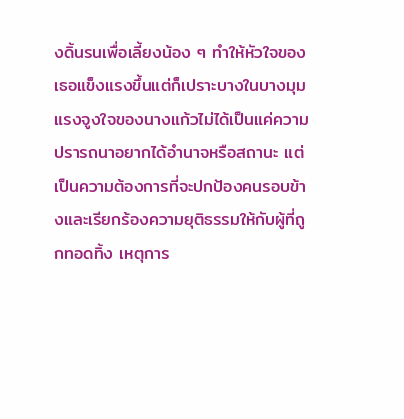งดิ้นรนเพื่อเลี้ยงน้อง ๆ ทำให้หัวใจของเธอแข็งแรงขึ้นแต่ก็เปราะบางในบางมุม
แรงจูงใจของนางแก้วไม่ได้เป็นแค่ความปรารถนาอยากได้อำนาจหรือสถานะ แต่เป็นความต้องการที่จะปกป้องคนรอบข้างและเรียกร้องความยุติธรรมให้กับผู้ที่ถูกทอดทิ้ง เหตุการ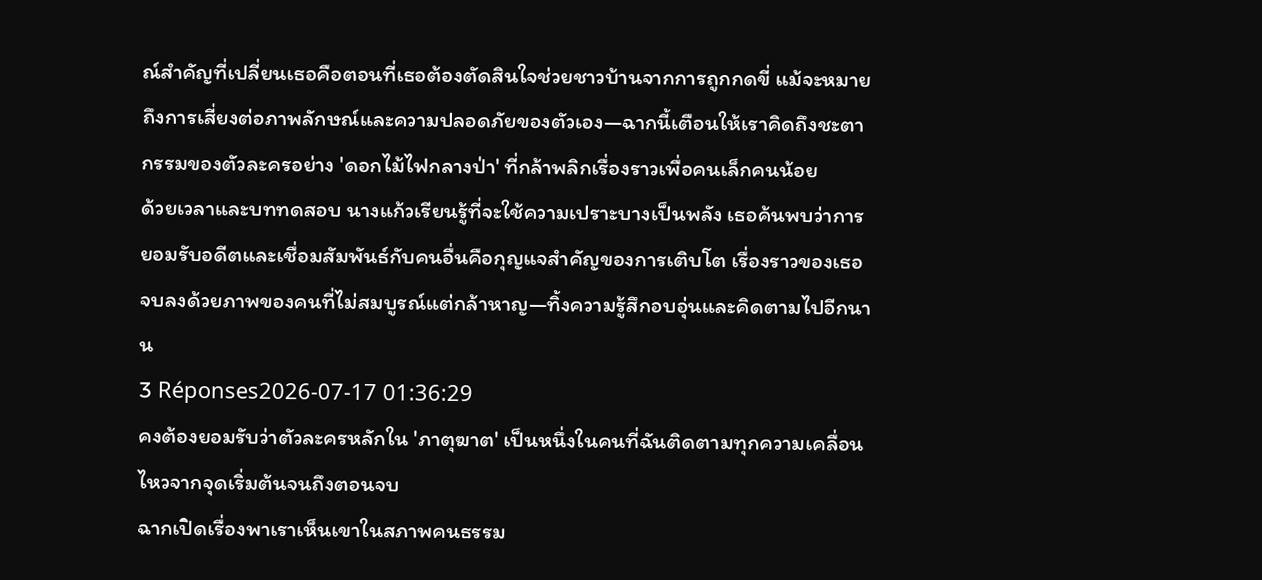ณ์สำคัญที่เปลี่ยนเธอคือตอนที่เธอต้องตัดสินใจช่วยชาวบ้านจากการถูกกดขี่ แม้จะหมายถึงการเสี่ยงต่อภาพลักษณ์และความปลอดภัยของตัวเอง—ฉากนี้เตือนให้เราคิดถึงชะตากรรมของตัวละครอย่าง 'ดอกไม้ไฟกลางป่า' ที่กล้าพลิกเรื่องราวเพื่อคนเล็กคนน้อย
ด้วยเวลาและบททดสอบ นางแก้วเรียนรู้ที่จะใช้ความเปราะบางเป็นพลัง เธอค้นพบว่าการยอมรับอดีตและเชื่อมสัมพันธ์กับคนอื่นคือกุญแจสำคัญของการเติบโต เรื่องราวของเธอจบลงด้วยภาพของคนที่ไม่สมบูรณ์แต่กล้าหาญ—ทิ้งความรู้สึกอบอุ่นและคิดตามไปอีกนาน
3 Réponses2026-07-17 01:36:29
คงต้องยอมรับว่าตัวละครหลักใน 'ภาตุฆาต' เป็นหนึ่งในคนที่ฉันติดตามทุกความเคลื่อนไหวจากจุดเริ่มต้นจนถึงตอนจบ
ฉากเปิดเรื่องพาเราเห็นเขาในสภาพคนธรรม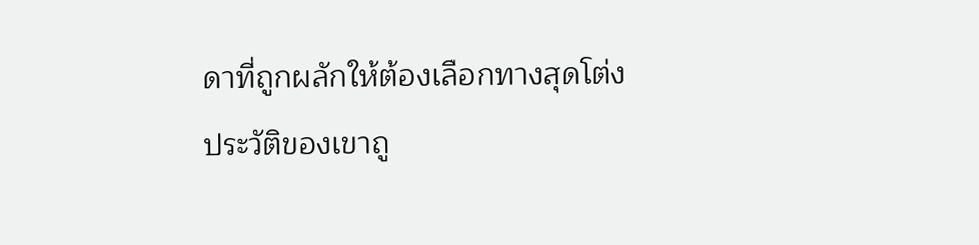ดาที่ถูกผลักให้ต้องเลือกทางสุดโต่ง ประวัติของเขาถู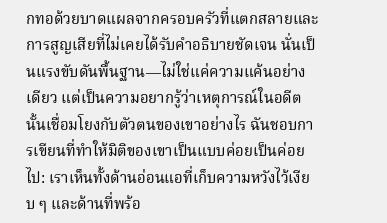กทอด้วยบาดแผลจากครอบครัวที่แตกสลายและการสูญเสียที่ไม่เคยได้รับคำอธิบายชัดเจน นั่นเป็นแรงขับดันพื้นฐาน—ไม่ใช่แค่ความแค้นอย่างเดียว แต่เป็นความอยากรู้ว่าเหตุการณ์ในอดีตนั้นเชื่อมโยงกับตัวตนของเขาอย่างไร ฉันชอบการเขียนที่ทำให้มิติของเขาเป็นแบบค่อยเป็นค่อยไป: เราเห็นทั้งด้านอ่อนแอที่เก็บความหวังไว้เงียบ ๆ และด้านที่พร้อ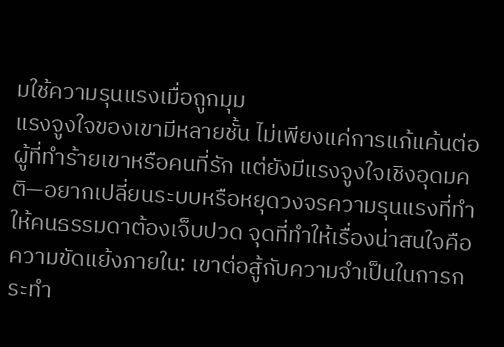มใช้ความรุนแรงเมื่อถูกมุม
แรงจูงใจของเขามีหลายชั้น ไม่เพียงแค่การแก้แค้นต่อผู้ที่ทำร้ายเขาหรือคนที่รัก แต่ยังมีแรงจูงใจเชิงอุดมคติ—อยากเปลี่ยนระบบหรือหยุดวงจรความรุนแรงที่ทำให้คนธรรมดาต้องเจ็บปวด จุดที่ทำให้เรื่องน่าสนใจคือความขัดแย้งภายใน: เขาต่อสู้กับความจำเป็นในการกระทำ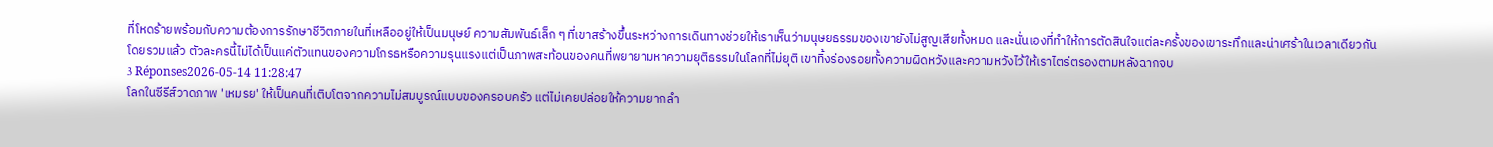ที่โหดร้ายพร้อมกับความต้องการรักษาชีวิตภายในที่เหลืออยู่ให้เป็นมนุษย์ ความสัมพันธ์เล็ก ๆ ที่เขาสร้างขึ้นระหว่างการเดินทางช่วยให้เราเห็นว่ามนุษยธรรมของเขายังไม่สูญเสียทั้งหมด และนั่นเองที่ทำให้การตัดสินใจแต่ละครั้งของเขาระทึกและน่าเศร้าในเวลาเดียวกัน
โดยรวมแล้ว ตัวละครนี้ไม่ได้เป็นแค่ตัวแทนของความโกรธหรือความรุนแรงแต่เป็นภาพสะท้อนของคนที่พยายามหาความยุติธรรมในโลกที่ไม่ยุติ เขาทิ้งร่องรอยทั้งความผิดหวังและความหวังไว้ให้เราไตร่ตรองตามหลังฉากจบ
3 Réponses2026-05-14 11:28:47
โลกในซีรีส์วาดภาพ 'เหมรย' ให้เป็นคนที่เติบโตจากความไม่สมบูรณ์แบบของครอบครัว แต่ไม่เคยปล่อยให้ความยากลำ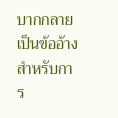บากกลายเป็นข้ออ้างสำหรับการ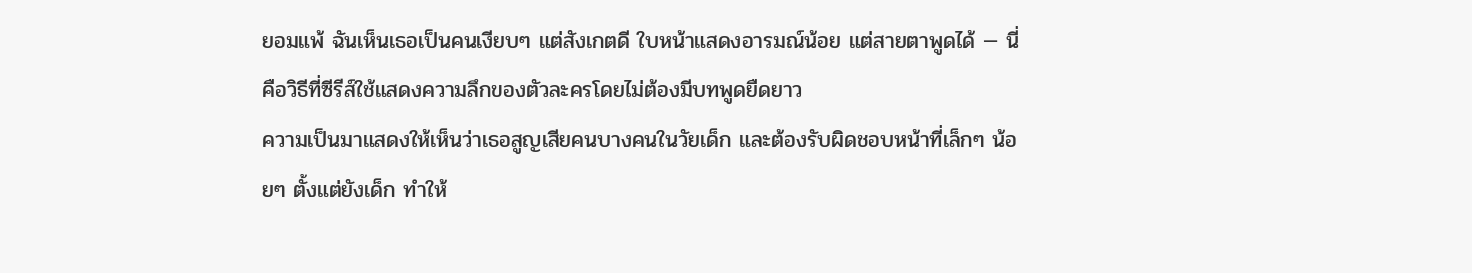ยอมแพ้ ฉันเห็นเธอเป็นคนเงียบๆ แต่สังเกตดี ใบหน้าแสดงอารมณ์น้อย แต่สายตาพูดได้ — นี่คือวิธีที่ซีรีส์ใช้แสดงความลึกของตัวละครโดยไม่ต้องมีบทพูดยืดยาว
ความเป็นมาแสดงให้เห็นว่าเธอสูญเสียคนบางคนในวัยเด็ก และต้องรับผิดชอบหน้าที่เล็กๆ น้อยๆ ตั้งแต่ยังเด็ก ทำให้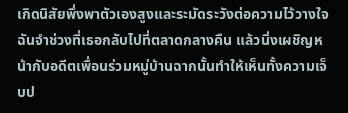เกิดนิสัยพึ่งพาตัวเองสูงและระมัดระวังต่อความไว้วางใจ ฉันจำช่วงที่เธอกลับไปที่ตลาดกลางคืน แล้วนิ่งเผชิญหน้ากับอดีตเพื่อนร่วมหมู่บ้านฉากนั้นทำให้เห็นทั้งความเจ็บป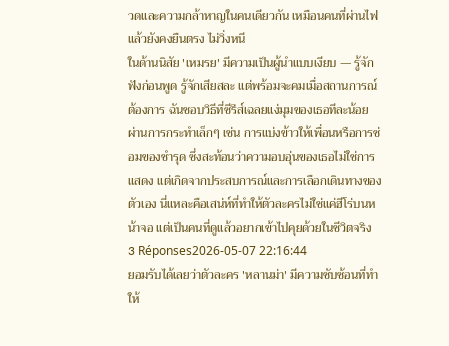วดและความกล้าหาญในคนเดียวกัน เหมือนคนที่ผ่านไฟแล้วยังคงยืนตรง ไม่วิ่งหนี
ในด้านนิสัย 'เหมรย' มีความเป็นผู้นำแบบเงียบ — รู้จักฟังก่อนพูด รู้จักเสียสละ แต่พร้อมจะคมเมื่อสถานการณ์ต้องการ ฉันชอบวิธีที่ซีรีส์เฉลยแง่มุมของเธอทีละน้อย ผ่านการกระทำเล็กๆ เช่น การแบ่งข้าวให้เพื่อนหรือการซ่อมของชำรุด ซึ่งสะท้อนว่าความอบอุ่นของเธอไม่ใช่การแสดง แต่เกิดจากประสบการณ์และการเลือกเดินทางของตัวเอง นี่แหละคือเสน่ห์ที่ทำให้ตัวละครไม่ใช่แค่ฮีโร่บนหน้าจอ แต่เป็นคนที่ดูแล้วอยากเข้าไปคุยด้วยในชีวิตจริง
3 Réponses2026-05-07 22:16:44
ยอมรับได้เลยว่าตัวละคร 'หลานม่า' มีความซับซ้อนที่ทำให้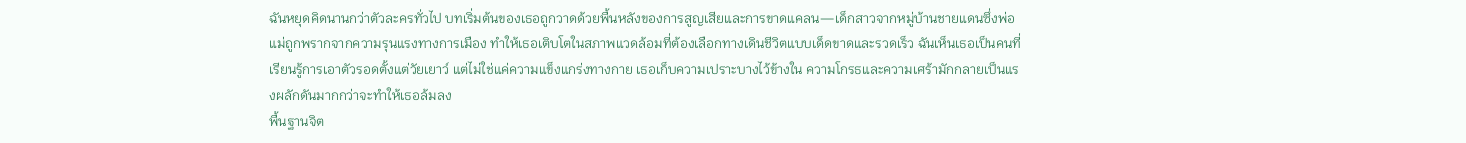ฉันหยุดคิดนานกว่าตัวละครทั่วไป บทเริ่มต้นของเธอถูกวาดด้วยพื้นหลังของการสูญเสียและการขาดแคลน—เด็กสาวจากหมู่บ้านชายแดนซึ่งพ่อแม่ถูกพรากจากความรุนแรงทางการเมือง ทำให้เธอเติบโตในสภาพแวดล้อมที่ต้องเลือกทางเดินชีวิตแบบเด็ดขาดและรวดเร็ว ฉันเห็นเธอเป็นคนที่เรียนรู้การเอาตัวรอดตั้งแต่วัยเยาว์ แต่ไม่ใช่แค่ความแข็งแกร่งทางกาย เธอเก็บความเปราะบางไว้ข้างใน ความโกรธและความเศร้ามักกลายเป็นแรงผลักดันมากกว่าจะทำให้เธอล้มลง
พื้นฐานจิต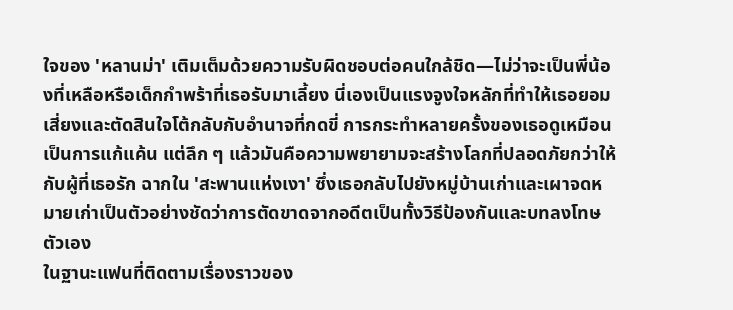ใจของ 'หลานม่า' เติมเต็มด้วยความรับผิดชอบต่อคนใกล้ชิด—ไม่ว่าจะเป็นพี่น้องที่เหลือหรือเด็กกำพร้าที่เธอรับมาเลี้ยง นี่เองเป็นแรงจูงใจหลักที่ทำให้เธอยอมเสี่ยงและตัดสินใจโต้กลับกับอำนาจที่กดขี่ การกระทำหลายครั้งของเธอดูเหมือนเป็นการแก้แค้น แต่ลึก ๆ แล้วมันคือความพยายามจะสร้างโลกที่ปลอดภัยกว่าให้กับผู้ที่เธอรัก ฉากใน 'สะพานแห่งเงา' ซึ่งเธอกลับไปยังหมู่บ้านเก่าและเผาจดหมายเก่าเป็นตัวอย่างชัดว่าการตัดขาดจากอดีตเป็นทั้งวิธีป้องกันและบทลงโทษตัวเอง
ในฐานะแฟนที่ติดตามเรื่องราวของ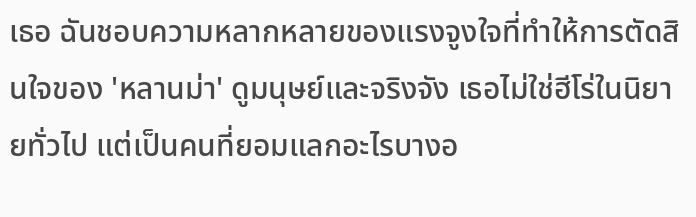เธอ ฉันชอบความหลากหลายของแรงจูงใจที่ทำให้การตัดสินใจของ 'หลานม่า' ดูมนุษย์และจริงจัง เธอไม่ใช่ฮีโร่ในนิยายทั่วไป แต่เป็นคนที่ยอมแลกอะไรบางอ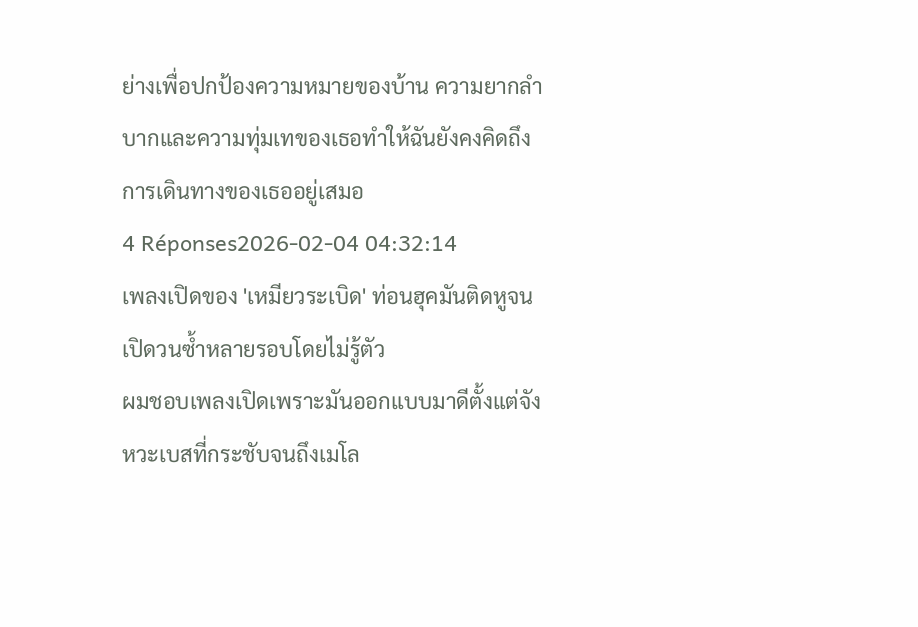ย่างเพื่อปกป้องความหมายของบ้าน ความยากลำบากและความทุ่มเทของเธอทำให้ฉันยังคงคิดถึงการเดินทางของเธออยู่เสมอ
4 Réponses2026-02-04 04:32:14
เพลงเปิดของ 'เหมียวระเบิด' ท่อนฮุคมันติดหูจนเปิดวนซ้ำหลายรอบโดยไม่รู้ตัว
ผมชอบเพลงเปิดเพราะมันออกแบบมาดีตั้งแต่จังหวะเบสที่กระชับจนถึงเมโล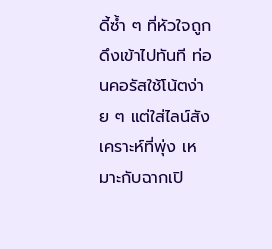ดี้ซ้ำ ๆ ที่หัวใจถูกดึงเข้าไปทันที ท่อนคอรัสใช้โน้ตง่าย ๆ แต่ใส่ไลน์สังเคราะห์ที่พุ่ง เหมาะกับฉากเปิ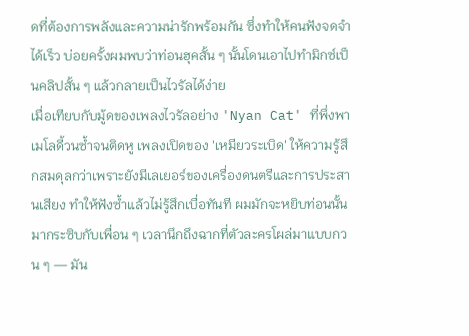ดที่ต้องการพลังและความน่ารักพร้อมกัน ซึ่งทำให้คนฟังจดจำได้เร็ว บ่อยครั้งผมพบว่าท่อนฮุคสั้น ๆ นั้นโดนเอาไปทำมิกซ์เป็นคลิปสั้น ๆ แล้วกลายเป็นไวรัลได้ง่าย
เมื่อเทียบกับมู้ดของเพลงไวรัลอย่าง 'Nyan Cat' ที่พึ่งพาเมโลดี้วนซ้ำจนติดหู เพลงเปิดของ 'เหมียวระเบิด' ให้ความรู้สึกสมดุลกว่าเพราะยังมีเลเยอร์ของเครื่องดนตรีและการประสานเสียง ทำให้ฟังซ้ำแล้วไม่รู้สึกเบื่อทันที ผมมักจะหยิบท่อนนั้นมากระซิบกับเพื่อน ๆ เวลานึกถึงฉากที่ตัวละครโผล่มาแบบกวน ๆ — มัน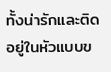ทั้งน่ารักและติดอยู่ในหัวแบบข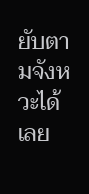ยับตามจังหวะได้เลย